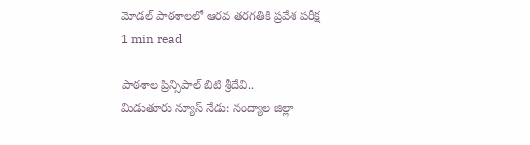మోడల్ పాఠశాలలో ఆరవ తరగతికి ప్రవేశ పరీక్ష
1 min read

పాఠశాల ప్రిన్సిపాల్ బిటి శ్రీదేవి..
మిడుతూరు న్యూస్ నేడు: నంద్యాల జిల్లా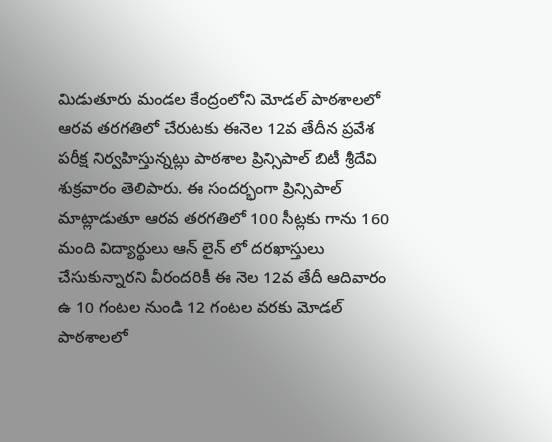మిడుతూరు మండల కేంద్రంలోని మోడల్ పాఠశాలలో ఆరవ తరగతిలో చేరుటకు ఈనెల 12వ తేదీన ప్రవేశ పరీక్ష నిర్వహిస్తున్నట్లు పాఠశాల ప్రిన్సిపాల్ బిటీ శ్రీదేవి శుక్రవారం తెలిపారు. ఈ సందర్భంగా ప్రిన్సిపాల్ మాట్లాడుతూ ఆరవ తరగతిలో 100 సీట్లకు గాను 160 మంది విద్యార్థులు ఆన్ లైన్ లో దరఖాస్తులు చేసుకున్నారని వీరందరికీ ఈ నెల 12వ తేదీ ఆదివారం ఉ 10 గంటల నుండి 12 గంటల వరకు మోడల్ పాఠశాలలో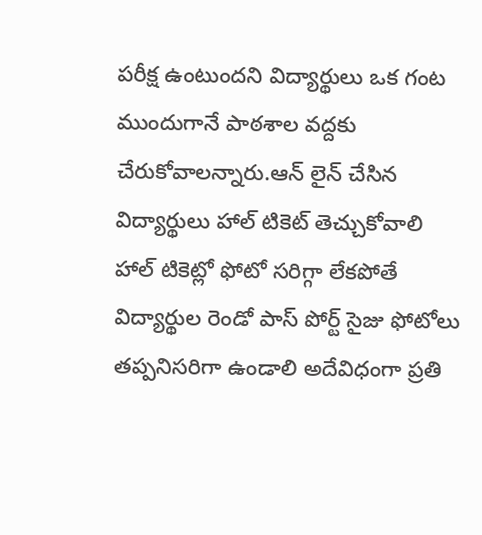పరీక్ష ఉంటుందని విద్యార్థులు ఒక గంట ముందుగానే పాఠశాల వద్దకు చేరుకోవాలన్నారు.ఆన్ లైన్ చేసిన విద్యార్థులు హాల్ టికెట్ తెచ్చుకోవాలి హాల్ టికెట్లో ఫోటో సరిగ్గా లేకపోతే విద్యార్థుల రెండో పాస్ పోర్ట్ సైజు ఫోటోలు తప్పనిసరిగా ఉండాలి అదేవిధంగా ప్రతి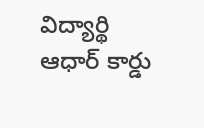విద్యార్థి ఆధార్ కార్డు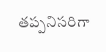తప్పనిసరిగా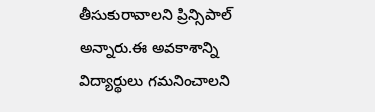తీసుకురావాలని ప్రిన్సిపాల్ అన్నారు.ఈ అవకాశాన్ని విద్యార్థులు గమనించాలని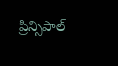ప్రిన్సిపాల్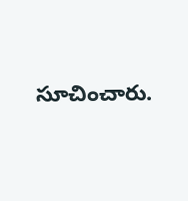సూచించారు.